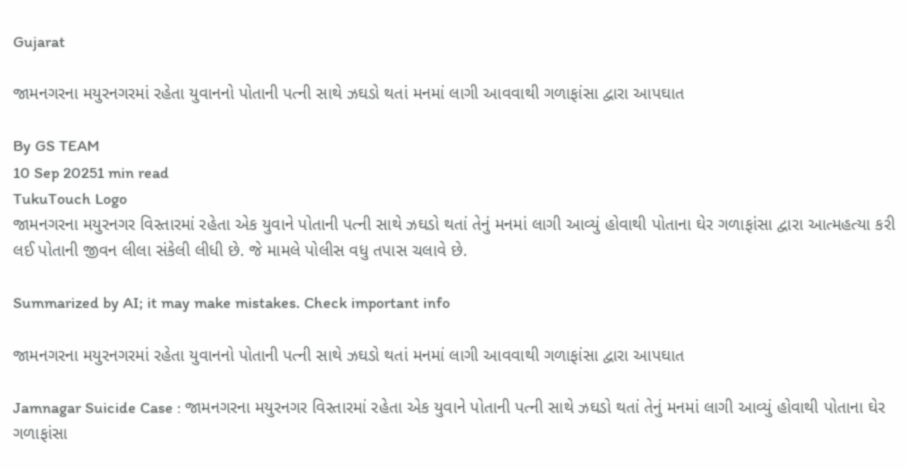Gujarat

જામનગરના મયુરનગરમાં રહેતા યુવાનનો પોતાની પત્ની સાથે ઝઘડો થતાં મનમાં લાગી આવવાથી ગળાફાંસા દ્વારા આપઘાત

By GS TEAM
10 Sep 20251 min read
TukuTouch Logo
જામનગરના મયુરનગર વિસ્તારમાં રહેતા એક યુવાને પોતાની પત્ની સાથે ઝઘડો થતાં તેનું મનમાં લાગી આવ્યું હોવાથી પોતાના ઘેર ગળાફાંસા દ્વારા આત્મહત્યા કરી લઈ પોતાની જીવન લીલા સંકેલી લીધી છે. જે મામલે પોલીસ વધુ તપાસ ચલાવે છે.

Summarized by AI; it may make mistakes. Check important info

જામનગરના મયુરનગરમાં રહેતા યુવાનનો પોતાની પત્ની સાથે ઝઘડો થતાં મનમાં લાગી આવવાથી ગળાફાંસા દ્વારા આપઘાત

Jamnagar Suicide Case : જામનગરના મયુરનગર વિસ્તારમાં રહેતા એક યુવાને પોતાની પત્ની સાથે ઝઘડો થતાં તેનું મનમાં લાગી આવ્યું હોવાથી પોતાના ઘેર ગળાફાંસા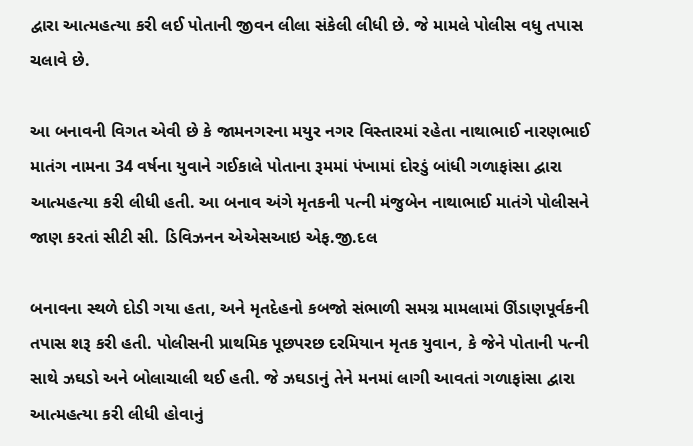દ્વારા આત્મહત્યા કરી લઈ પોતાની જીવન લીલા સંકેલી લીધી છે. જે મામલે પોલીસ વધુ તપાસ ચલાવે છે.

આ બનાવની વિગત એવી છે કે જામનગરના મયુર નગર વિસ્તારમાં રહેતા નાથાભાઈ નારણભાઈ માતંગ નામના 34 વર્ષના યુવાને ગઈકાલે પોતાના રૂમમાં પંખામાં દોરડું બાંધી ગળાફાંસા દ્વારા આત્મહત્યા કરી લીધી હતી. આ બનાવ અંગે મૃતકની પત્ની મંજુબેન નાથાભાઈ માતંગે પોલીસને જાણ કરતાં સીટી સી. ડિવિઝનન એએસઆઇ એફ.જી.દલ

બનાવના સ્થળે દોડી ગયા હતા, અને મૃતદેહનો કબજો સંભાળી સમગ્ર મામલામાં ઊંડાણપૂર્વકની તપાસ શરૂ કરી હતી. પોલીસની પ્રાથમિક પૂછપરછ દરમિયાન મૃતક યુવાન, કે જેને પોતાની પત્ની સાથે ઝઘડો અને બોલાચાલી થઈ હતી. જે ઝઘડાનું તેને મનમાં લાગી આવતાં ગળાફાંસા દ્વારા આત્મહત્યા કરી લીધી હોવાનું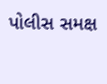પોલીસ સમક્ષ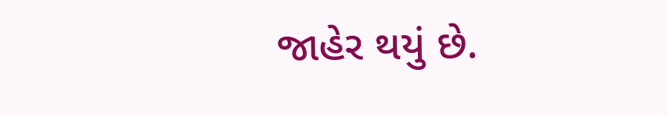જાહેર થયું છે.